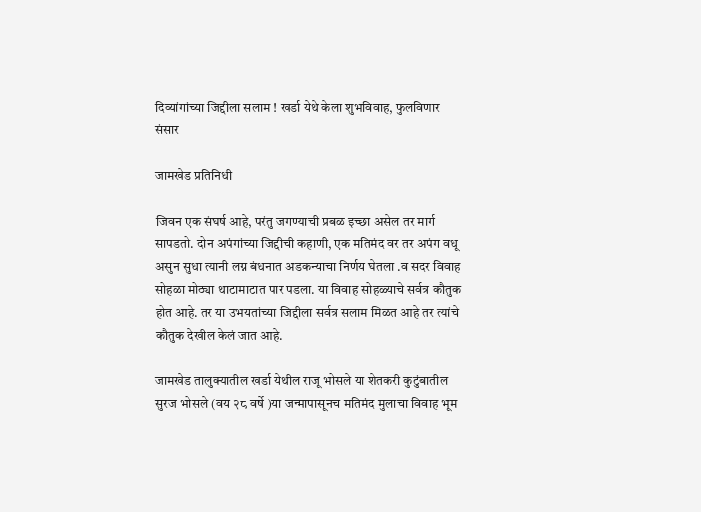दिव्यांगांच्या जिद्दीला सलाम ! खर्डा येथे केला शुभविवाह, फुलविणार संसार

जामखेड प्रतिनिधी

जिवन एक संघर्ष आहे, परंतु जगण्याची प्रबळ इच्छा असेल तर मार्ग सापडतो. दोन अपंगांच्या जिद्दीची कहाणी, एक मतिमंद वर तर अपंग वधू असुन सुधा त्यानी लग्न बंधनात अडकन्याचा निर्णय घेतला .व सदर विवाह सोहळा मोठ्या थाटामाटात पार पडला. या विवाह सोहळ्याचे सर्वत्र कौतुक होत आहे. तर या उभयतांच्या जिद्दीला सर्वत्र सलाम मिळत आहे तर त्यांचे कौतुक देखील केलं जात आहे.

जामखेड तालुक्यातील खर्डा येथील राजू भोसले या शेतकरी कुटुंबातील सुरज भोसले (वय २८ वर्षे )या जन्मापासूनच मतिमंद मुलाचा विवाह भूम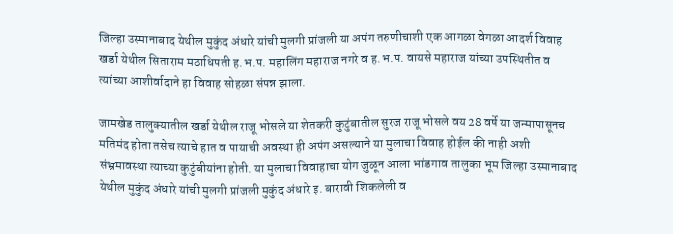जिल्हा उस्मानाबाद येथील मुकुंद अंधारे यांची मुलगी प्रांजली या अपंग तरुणीचाशी एक आगळा वेगळा आदर्श विवाह खर्डा येथील सिताराम मठाधिपती ह.भ.प. महालिंग महाराज नगरे व ह.भ.प. वायसे महाराज यांच्या उपस्थितीत व त्यांच्या आशीर्वादाने हा विवाह सोहळा संपन्न झाला.

जामखेड तालुक्यातील खर्डा येथील राजू भोसले या शेतकरी कुटुंबातील सुरज राजू भोसले वय 28 वर्षे या जन्मापासूनच मतिमंद होता तसेच त्याचे हात व पायाची अवस्था ही अपंग असल्याने या मुलाचा विवाह होईल की नाही अशी संभ्रमावस्था त्याच्या कुटुंबीयांना होती. या मुलाचा विवाहाचा योग जुळून आला भांडगाव तालुका भूम जिल्हा उस्मानाबाद येथील मुकुंद अंधारे यांची मुलगी प्रांजली मुकुंद अंधारे इ. बारावी शिकलेली व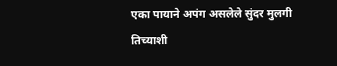एका पायाने अपंग असलेले सुंदर मुलगी तिच्याशी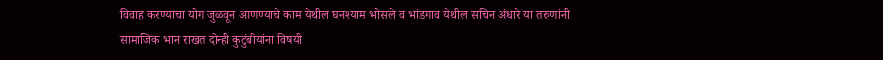विवाह करण्याचा योग जुळवून आणण्याचे काम येथील घनश्याम भोसले व भांडगाव येथील सचिन अंधारे या तरुणांनी सामाजिक भान राखत दोन्ही कुटुंबीयांना विषयी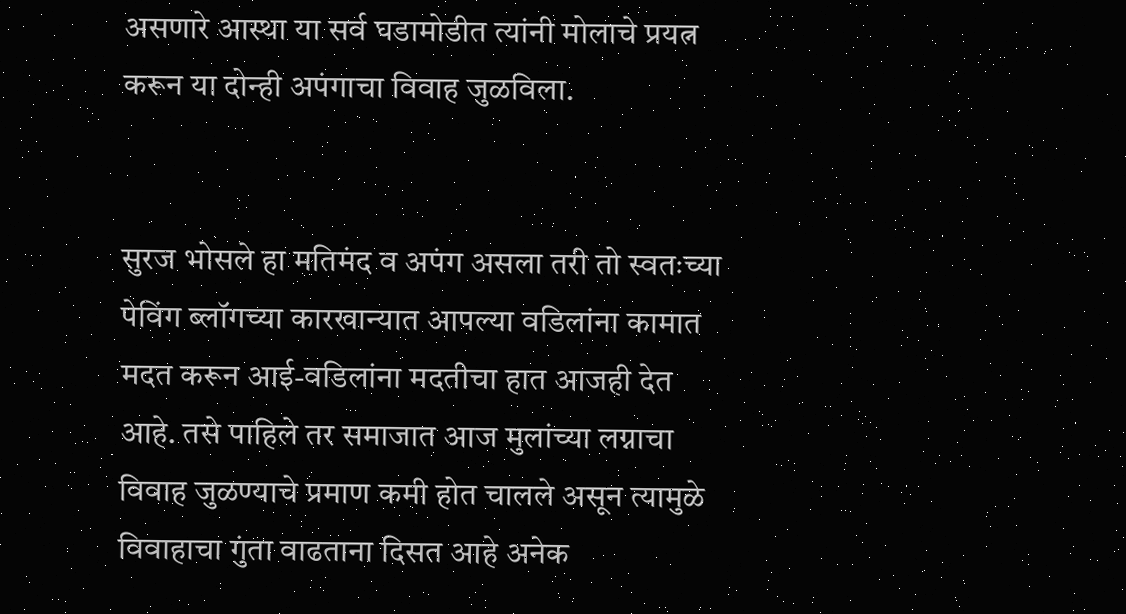असणारे आस्था या सर्व घडामोडीत त्यांनी मोलाचे प्रयत्न करून या दोन्ही अपंगाचा विवाह जुळविला.


सुरज भोसले हा मतिमंद व अपंग असला तरी तो स्वतःच्या पेविंग ब्लॉगच्या कारखान्यात आपल्या वडिलांना कामात मदत करून आई-वडिलांना मदतीचा हात आजही देत आहे. तसे पाहिले तर समाजात आज मुलांच्या लग्नाचा विवाह जुळण्याचे प्रमाण कमी होत चालले असून त्यामुळे विवाहाचा गुंता वाढताना दिसत आहे अनेक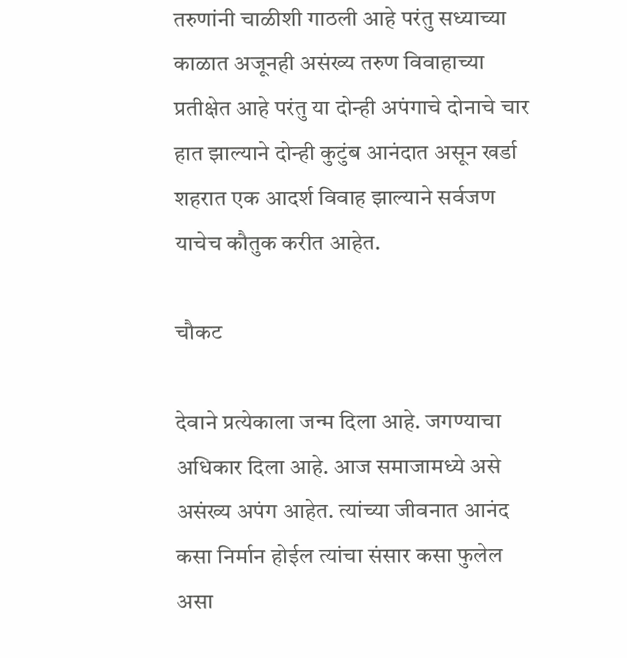तरुणांनी चाळीशी गाठली आहे परंतु सध्याच्या काळात अजूनही असंख्य तरुण विवाहाच्या प्रतीक्षेत आहे परंतु या दोन्ही अपंगाचे दोनाचे चार हात झाल्याने दोन्ही कुटुंब आनंदात असून खर्डा शहरात एक आदर्श विवाह झाल्याने सर्वजण याचेच कौतुक करीत आहेत.

चौकट

देवाने प्रत्येकाला जन्म दिला आहे. जगण्याचा अधिकार दिला आहे. आज समाजामध्ये असे असंख्य अपंग आहेत. त्यांच्या जीवनात आनंद कसा निर्मान होईल त्यांचा संसार कसा फुलेल असा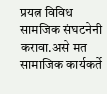प्रयत्न विविध सामजिक संघटनेनी करावा.असे मत सामाजिक कार्यकर्ते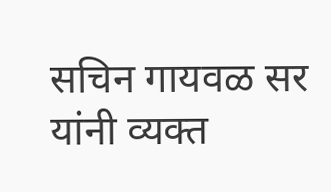सचिन गायवळ सर यांनी व्यक्त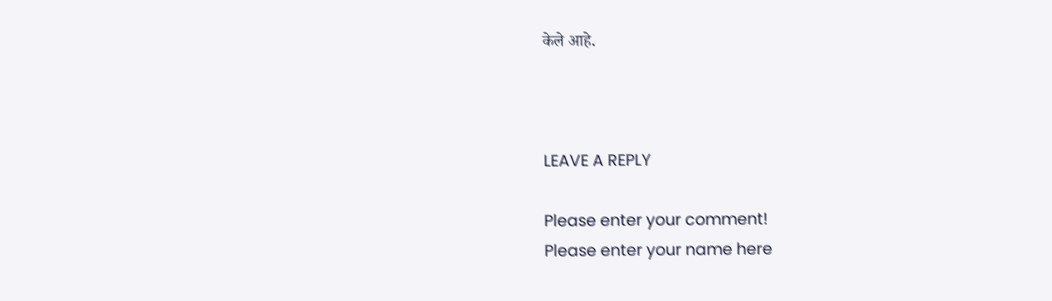केले आहे.



LEAVE A REPLY

Please enter your comment!
Please enter your name here